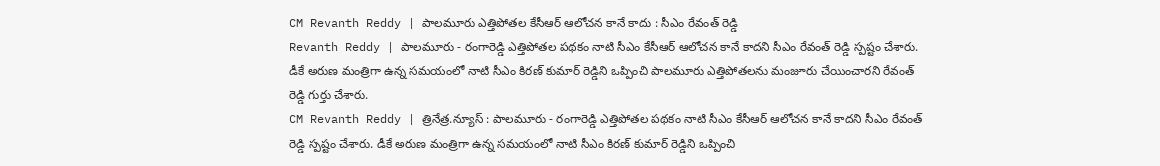CM Revanth Reddy | పాలమూరు ఎత్తిపోతల కేసీఆర్ ఆలోచన కానే కాదు : సీఎం రేవంత్ రెడ్డి
Revanth Reddy | పాలమూరు - రంగారెడ్డి ఎత్తిపోతల పథకం నాటి సీఎం కేసీఆర్ ఆలోచన కానే కాదని సీఎం రేవంత్ రెడ్డి స్పష్టం చేశారు. డీకే అరుణ మంత్రిగా ఉన్న సమయంలో నాటి సీఎం కిరణ్ కుమార్ రెడ్డిని ఒప్పించి పాలమూరు ఎత్తిపోతలను మంజూరు చేయించారని రేవంత్ రెడ్డి గుర్తు చేశారు.
CM Revanth Reddy | త్రినేత్ర.న్యూస్ : పాలమూరు - రంగారెడ్డి ఎత్తిపోతల పథకం నాటి సీఎం కేసీఆర్ ఆలోచన కానే కాదని సీఎం రేవంత్ రెడ్డి స్పష్టం చేశారు. డీకే అరుణ మంత్రిగా ఉన్న సమయంలో నాటి సీఎం కిరణ్ కుమార్ రెడ్డిని ఒప్పించి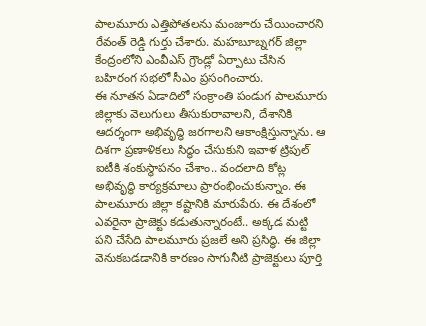పాలమూరు ఎత్తిపోతలను మంజూరు చేయించారని రేవంత్ రెడ్డి గుర్తు చేశారు. మహబూబ్నగర్ జిల్లా కేంద్రంలోని ఎంవీఎస్ గ్రౌండ్లో ఏర్పాటు చేసిన బహిరంగ సభలో సీఎం ప్రసంగించారు.
ఈ నూతన ఏడాదిలో సంక్రాంతి పండుగ పాలమూరు జిల్లాకు వెలుగులు తీసుకురావాలని, దేశానికి ఆదర్శంగా అభివృద్ధి జరగాలని ఆకాంక్షిస్తున్నాను. ఆ దిశగా ప్రణాళికలు సిద్ధం చేసుకుని ఇవాళ ట్రిపుల్ ఐటీకి శంకుస్థాపనం చేశాం.. వందలాది కోట్ల అభివృద్ధి కార్యక్రమాలు ప్రారంభించుకున్నాం. ఈ పాలమూరు జిల్లా కష్టానికి మారుపేరు. ఈ దేశంలో ఎవరైనా ప్రాజెక్టు కడుతున్నారంటే.. అక్కడ మట్టి పని చేసేది పాలమూరు ప్రజలే అని ప్రసిద్ధి. ఈ జిల్లా వెనుకబడడానికి కారణం సాగునీటి ప్రాజెక్టులు పూర్తి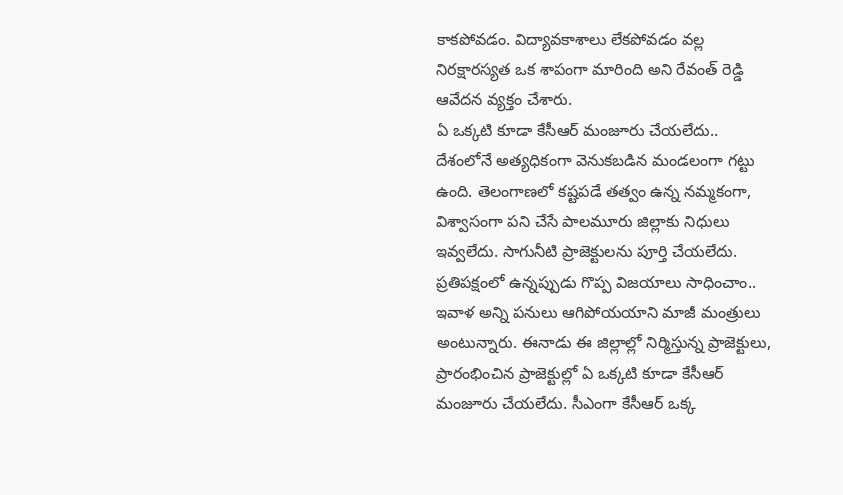కాకపోవడం. విద్యావకాశాలు లేకపోవడం వల్ల నిరక్షారస్యత ఒక శాపంగా మారింది అని రేవంత్ రెడ్డి ఆవేదన వ్యక్తం చేశారు.
ఏ ఒక్కటి కూడా కేసీఆర్ మంజూరు చేయలేదు..
దేశంలోనే అత్యధికంగా వెనుకబడిన మండలంగా గట్టు ఉంది. తెలంగాణలో కష్టపడే తత్వం ఉన్న నమ్మకంగా, విశ్వాసంగా పని చేసే పాలమూరు జిల్లాకు నిధులు ఇవ్వలేదు. సాగునీటి ప్రాజెక్టులను పూర్తి చేయలేదు. ప్రతిపక్షంలో ఉన్నప్పుడు గొప్ప విజయాలు సాధించాం.. ఇవాళ అన్ని పనులు ఆగిపోయయాని మాజీ మంత్రులు అంటున్నారు. ఈనాడు ఈ జిల్లాల్లో నిర్మిస్తున్న ప్రాజెక్టులు, ప్రారంభించిన ప్రాజెక్టుల్లో ఏ ఒక్కటి కూడా కేసీఆర్ మంజూరు చేయలేదు. సీఎంగా కేసీఆర్ ఒక్క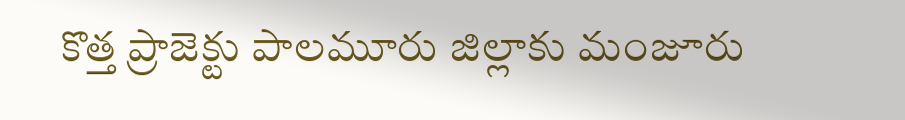కొత్త ప్రాజెక్టు పాలమూరు జిల్లాకు మంజూరు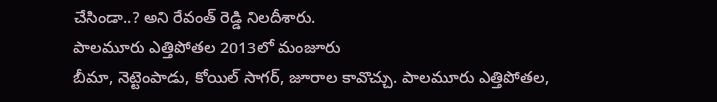చేసిండా..? అని రేవంత్ రెడ్డి నిలదీశారు.
పాలమూరు ఎత్తిపోతల 2013లో మంజూరు
బీమా, నెట్టెంపాడు, కోయిల్ సాగర్, జూరాల కావొచ్చు. పాలమూరు ఎత్తిపోతల,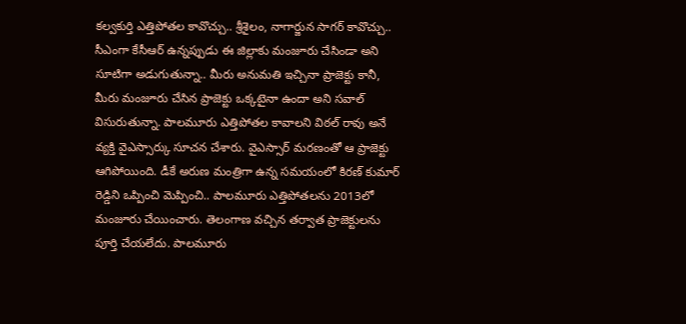కల్వకుర్తి ఎత్తిపోతల కావొచ్చు.. శ్రీశైలం, నాగార్జున సాగర్ కావొచ్చు.. సీఎంగా కేసీఆర్ ఉన్నప్పుడు ఈ జిల్లాకు మంజూరు చేసిండా అని సూటిగా అడుగుతున్నా.. మీరు అనుమతి ఇచ్చినా ప్రాజెక్టు కానీ, మీరు మంజూరు చేసిన ప్రాజెక్టు ఒక్కటైనా ఉందా అని సవాల్ విసురుతున్నా. పాలమూరు ఎత్తిపోతల కావాలని విఠల్ రావు అనే వ్యక్తి వైఎస్సార్కు సూచన చేశారు. వైఎస్సార్ మరణంతో ఆ ప్రాజెక్టు ఆగిపోయింది. డీకే అరుణ మంత్రిగా ఉన్న సమయంలో కిరణ్ కుమార్ రెడ్డిని ఒప్పించి మెప్పించి.. పాలమూరు ఎత్తిపోతలను 2013లో మంజూరు చేయించారు. తెలంగాణ వచ్చిన తర్వాత ప్రాజెక్టులను పూర్తి చేయలేదు. పాలమూరు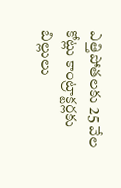ఎత్తిపోతలకు 25 వేల కోట్లు కాంట్రాక్టర్లకు బిల్లులు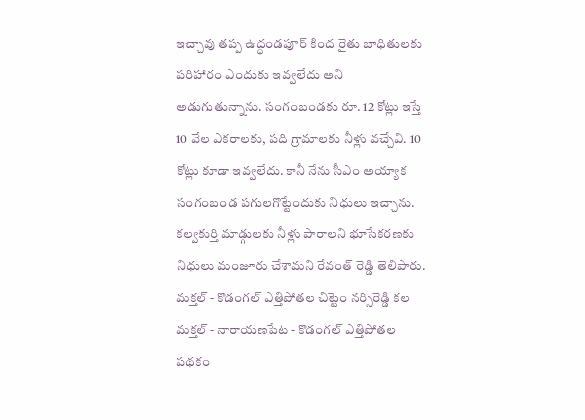ఇచ్చావు తప్ప ఉద్ధండపూర్ కింద రైతు బాధితులకు పరిహారం ఎందుకు ఇవ్వలేదు అని అడుగుతున్నాను. సంగంబండకు రూ. 12 కోట్లు ఇస్తే 10 వేల ఎకరాలకు, పది గ్రామాలకు నీళ్లు వచ్చేవి. 10 కోట్లు కూడా ఇవ్వలేదు. కానీ నేను సీఎం అయ్యాక సంగంబండ పగులగొట్టేందుకు నిధులు ఇచ్చాను. కల్వకుర్తి మాడ్గులకు నీళ్లు పారాలని భూసేకరణకు నిధులు మంజూరు చేశామని రేవంత్ రెడ్డి తెలిపారు.
మక్తల్ - కొడంగల్ ఎత్తిపోతల చిట్టెం నర్సిరెడ్డి కల
మక్తల్ - నారాయణపేట - కొడంగల్ ఎత్తిపోతల పథకం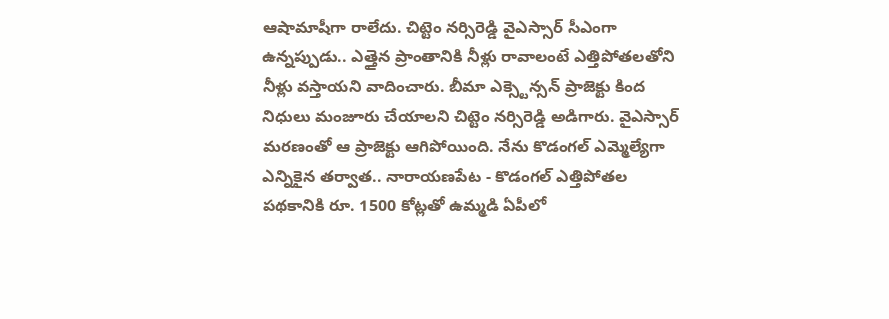ఆషామాషీగా రాలేదు. చిట్టెం నర్సిరెడ్డి వైఎస్సార్ సీఎంగా ఉన్నప్పుడు.. ఎత్తైన ప్రాంతానికి నీళ్లు రావాలంటే ఎత్తిపోతలతోని నీళ్లు వస్తాయని వాదించారు. బీమా ఎక్స్టెన్సన్ ప్రాజెక్టు కింద నిధులు మంజూరు చేయాలని చిట్టెం నర్సిరెడ్డి అడిగారు. వైఎస్సార్ మరణంతో ఆ ప్రాజెక్టు ఆగిపోయింది. నేను కొడంగల్ ఎమ్మెల్యేగా ఎన్నికైన తర్వాత.. నారాయణపేట - కొడంగల్ ఎత్తిపోతల పథకానికి రూ. 1500 కోట్లతో ఉమ్మడి ఏపీలో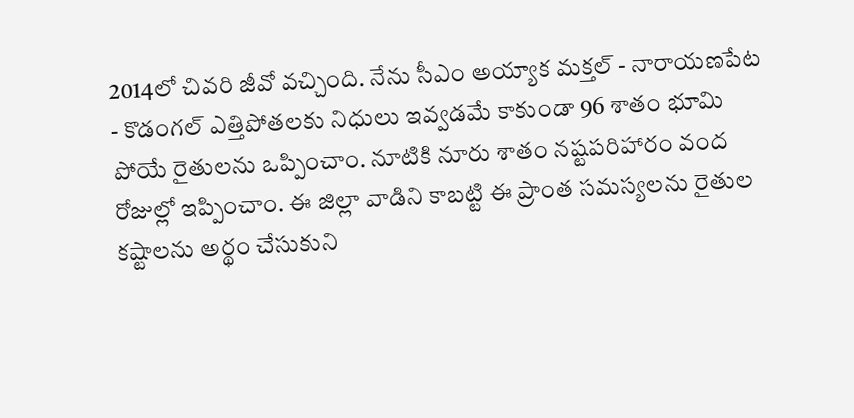2014లో చివరి జీవో వచ్చింది. నేను సీఎం అయ్యాక మక్తల్ - నారాయణపేట - కొడంగల్ ఎత్తిపోతలకు నిధులు ఇవ్వడమే కాకుండా 96 శాతం భూమి పోయే రైతులను ఒప్పించాం. నూటికి నూరు శాతం నష్టపరిహారం వంద రోజుల్లో ఇప్పించాం. ఈ జిల్లా వాడిని కాబట్టి ఈ ప్రాంత సమస్యలను రైతుల కష్టాలను అర్థం చేసుకుని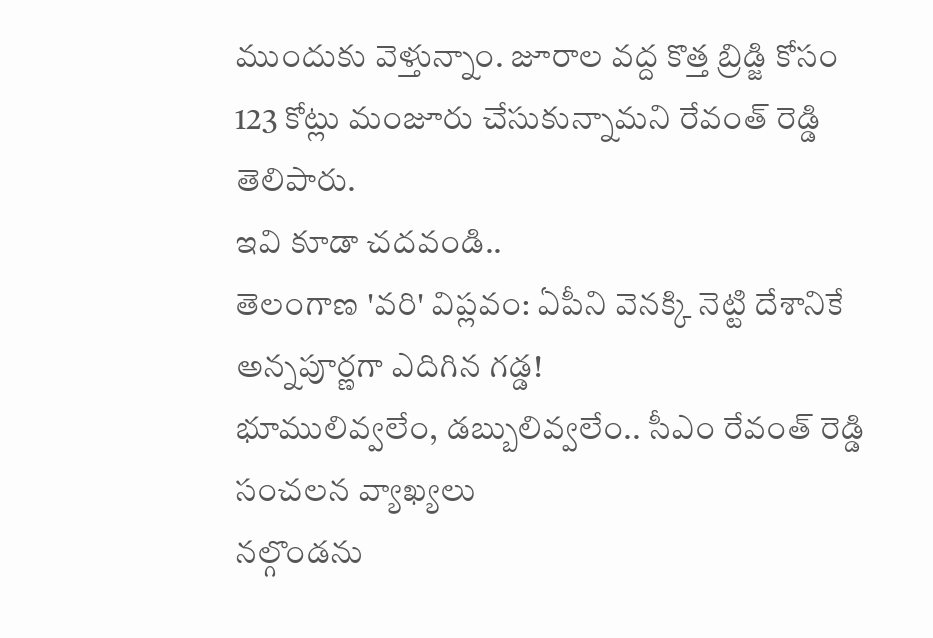ముందుకు వెళ్తున్నాం. జూరాల వద్ద కొత్త బ్రిడ్జి కోసం 123 కోట్లు మంజూరు చేసుకున్నామని రేవంత్ రెడ్డి తెలిపారు.
ఇవి కూడా చదవండి..
తెలంగాణ 'వరి' విప్లవం: ఏపీని వెనక్కి నెట్టి దేశానికే అన్నపూర్ణగా ఎదిగిన గడ్డ!
భూములివ్వలేం, డబ్బులివ్వలేం.. సీఎం రేవంత్ రెడ్డి సంచలన వ్యాఖ్యలు
నల్గొండను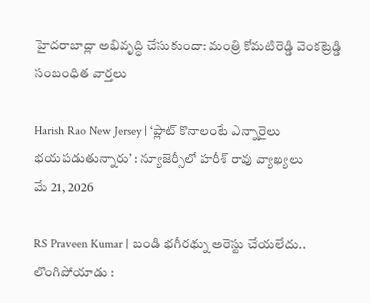హైదరాబాద్లా అభివృద్ధి చేసుకుందా: మంత్రి కోమటిరెడ్డి వెంకట్రెడ్డి
సంబంధిత వార్తలు

Harish Rao New Jersey | ‘ప్లాట్ కొనాలంటే ఎన్నారైలు భయపడుతున్నారు’ : న్యూజెర్సీలో హరీశ్ రావు వ్యాఖ్యలు
మే 21, 2026

RS Praveen Kumar | బండి భగీరథ్ను అరెస్టు చేయలేదు.. లొంగిపోయాడు :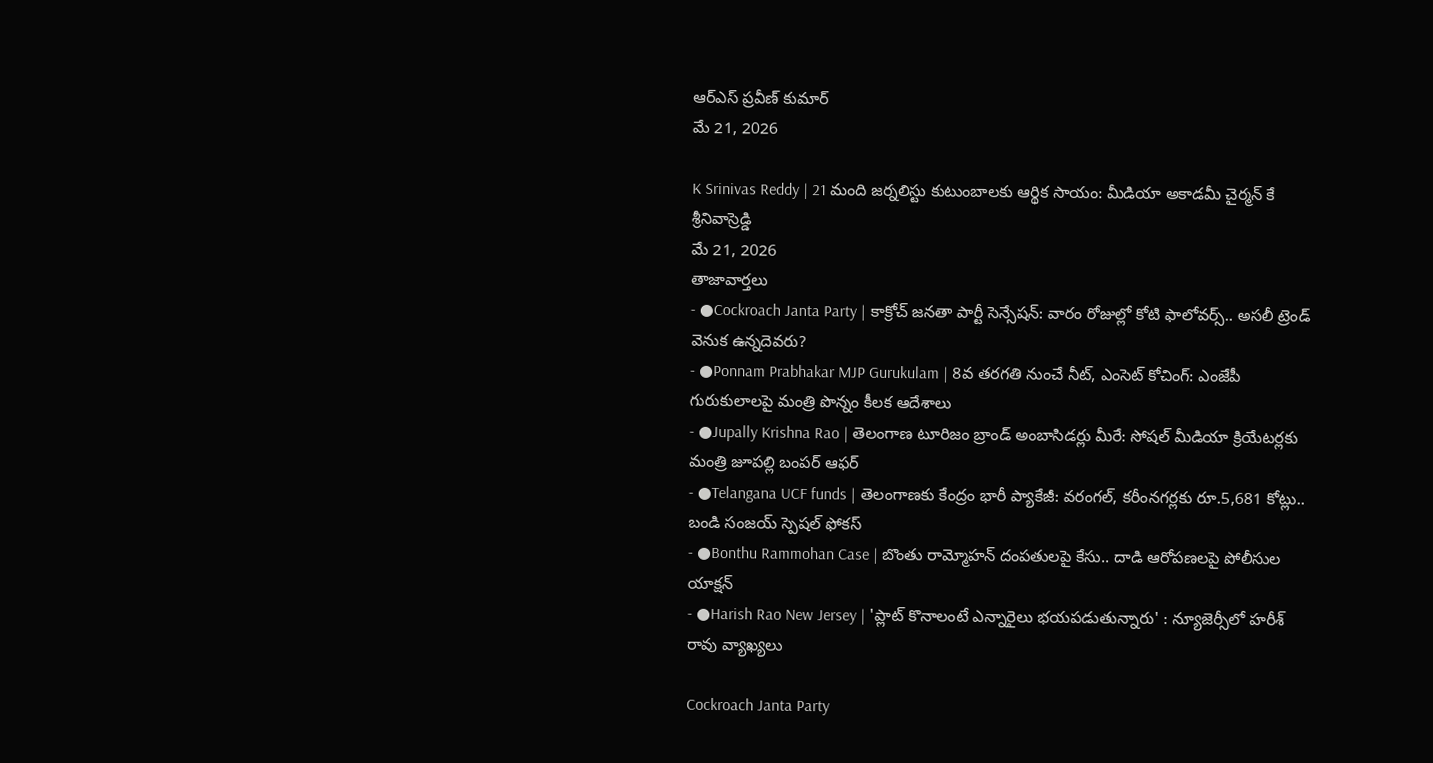ఆర్ఎస్ ప్రవీణ్ కుమార్
మే 21, 2026

K Srinivas Reddy | 21 మంది జర్నలిస్టు కుటుంబాలకు ఆర్థిక సాయం: మీడియా అకాడమీ చైర్మన్ కే శ్రీనివాస్రెడ్డి
మే 21, 2026
తాజావార్తలు
- ●Cockroach Janta Party | కాక్రోచ్ జనతా పార్టీ సెన్సేషన్: వారం రోజుల్లో కోటి ఫాలోవర్స్.. అసలీ ట్రెండ్ వెనుక ఉన్నదెవరు?
- ●Ponnam Prabhakar MJP Gurukulam | 8వ తరగతి నుంచే నీట్, ఎంసెట్ కోచింగ్: ఎంజేపీ గురుకులాలపై మంత్రి పొన్నం కీలక ఆదేశాలు
- ●Jupally Krishna Rao | తెలంగాణ టూరిజం బ్రాండ్ అంబాసిడర్లు మీరే: సోషల్ మీడియా క్రియేటర్లకు మంత్రి జూపల్లి బంపర్ ఆఫర్
- ●Telangana UCF funds | తెలంగాణకు కేంద్రం భారీ ప్యాకేజీ: వరంగల్, కరీంనగర్లకు రూ.5,681 కోట్లు.. బండి సంజయ్ స్పెషల్ ఫోకస్
- ●Bonthu Rammohan Case | బొంతు రామ్మోహన్ దంపతులపై కేసు.. దాడి ఆరోపణలపై పోలీసుల యాక్షన్
- ●Harish Rao New Jersey | 'ప్లాట్ కొనాలంటే ఎన్నారైలు భయపడుతున్నారు' : న్యూజెర్సీలో హరీశ్ రావు వ్యాఖ్యలు

Cockroach Janta Party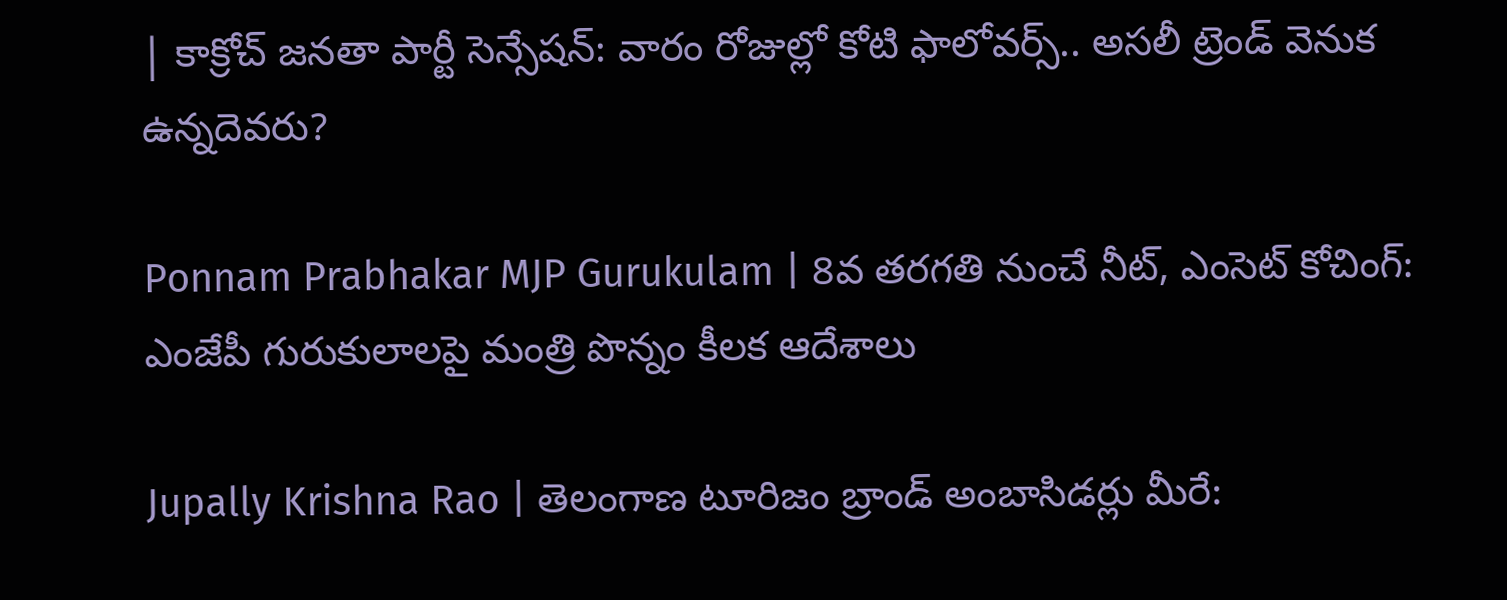| కాక్రోచ్ జనతా పార్టీ సెన్సేషన్: వారం రోజుల్లో కోటి ఫాలోవర్స్.. అసలీ ట్రెండ్ వెనుక ఉన్నదెవరు?

Ponnam Prabhakar MJP Gurukulam | 8వ తరగతి నుంచే నీట్, ఎంసెట్ కోచింగ్: ఎంజేపీ గురుకులాలపై మంత్రి పొన్నం కీలక ఆదేశాలు

Jupally Krishna Rao | తెలంగాణ టూరిజం బ్రాండ్ అంబాసిడర్లు మీరే: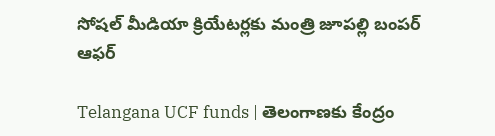సోషల్ మీడియా క్రియేటర్లకు మంత్రి జూపల్లి బంపర్ ఆఫర్

Telangana UCF funds | తెలంగాణకు కేంద్రం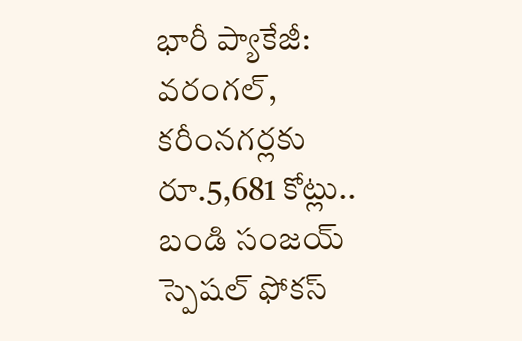భారీ ప్యాకేజీ: వరంగల్, కరీంనగర్లకు రూ.5,681 కోట్లు.. బండి సంజయ్ స్పెషల్ ఫోకస్